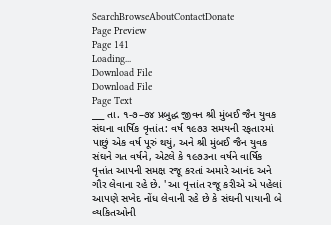SearchBrowseAboutContactDonate
Page Preview
Page 141
Loading...
Download File
Download File
Page Text
___ તા. ૧-૭–૭૪ પ્રબુદ્ધ જીવન શ્રી મુંબઈ જૈન યુવક સંઘના વાર્ષિક વૃત્તાંત: વર્ષ ૧૯૭૩ સમયની રફતારમાં પાછું એક વર્ષ પૂરું થયું, અને શ્રી મુંબઈ જૈન યુવક સંઘને ગત વર્ષને, એટલે કે ૧૯૭૩ના વર્ષને વાર્ષિક વૃત્તાંત આપની સમક્ષ રજૂ કરતાં અમારે આનંદ અને ગૌર લેવાના રહે છે. ' આ વૃત્તાંત રજૂ કરીએ એ પહેલાં આપણે સખેદ નોંધ લેવાની રહે છે કે સંઘની પાયાની બે વ્યકિતઓની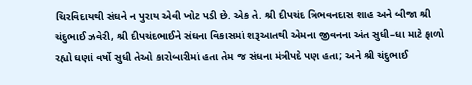ચિરવિદાયથી સંઘને ન પુરાય એવી ખોટ પડી છે. એક તે. શ્રી દીપચંદ ત્રિભવનદાસ શાહ અને બીજા શ્રી ચંદુભાઈ ઝવેરી, શ્રી દીપચંદભાઈને સંઘના વિકાસમાં શરૂઆતથી એમના જીવનના અંત સુધી–ધા માટે ફાળો રહ્યો ઘણાં વર્ષો સુધી તેઓ કારોબારીમાં હતા તેમ જ સંધના મંત્રીપદે પણ હતા; અને શ્રી ચંદુભાઈ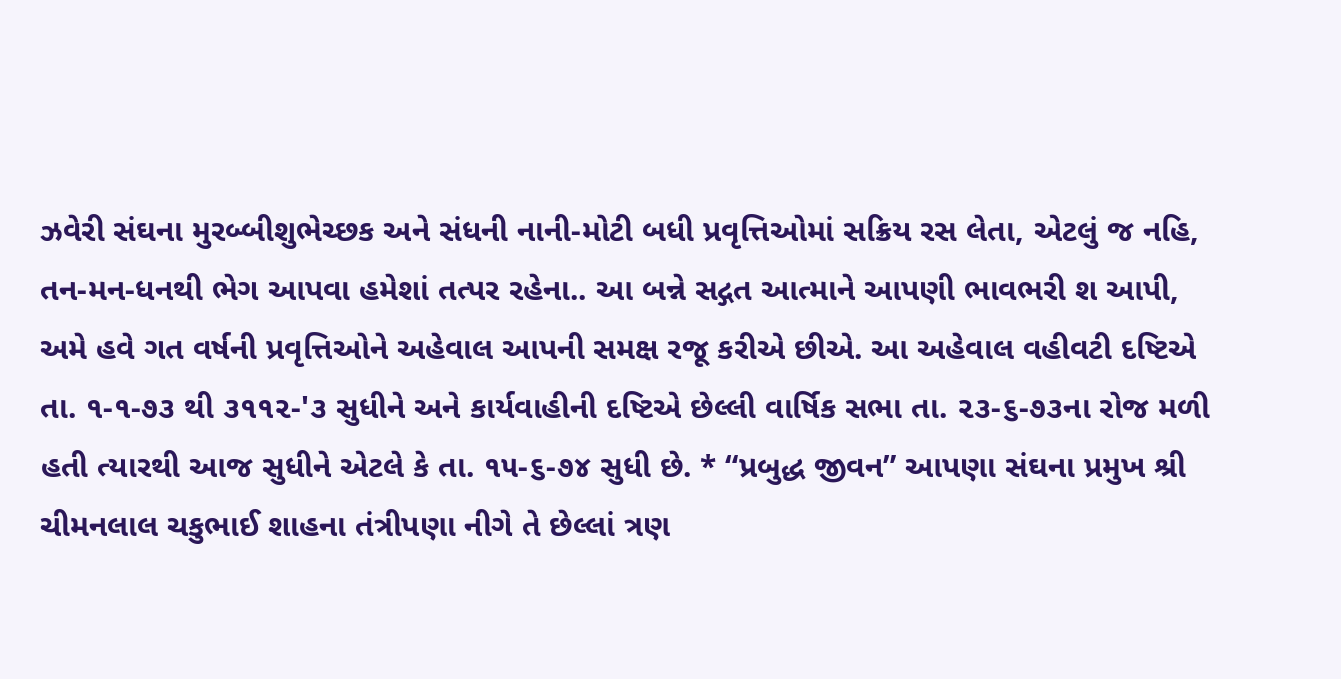ઝવેરી સંઘના મુરબ્બીશુભેચ્છક અને સંધની નાની-મોટી બધી પ્રવૃત્તિઓમાં સક્રિય રસ લેતા, એટલું જ નહિ, તન-મન-ધનથી ભેગ આપવા હમેશાં તત્પર રહેના.. આ બન્ને સદ્ગત આત્માને આપણી ભાવભરી શ આપી, અમે હવે ગત વર્ષની પ્રવૃત્તિઓને અહેવાલ આપની સમક્ષ રજૂ કરીએ છીએ. આ અહેવાલ વહીવટી દષ્ટિએ તા. ૧-૧-૭૩ થી ૩૧૧૨-'૩ સુધીને અને કાર્યવાહીની દષ્ટિએ છેલ્લી વાર્ષિક સભા તા. ૨૩-૬-૭૩ના રોજ મળી હતી ત્યારથી આજ સુધીને એટલે કે તા. ૧૫-૬-૭૪ સુધી છે. * “પ્રબુદ્ધ જીવન” આપણા સંઘના પ્રમુખ શ્રી ચીમનલાલ ચકુભાઈ શાહના તંત્રીપણા નીગે તે છેલ્લાં ત્રણ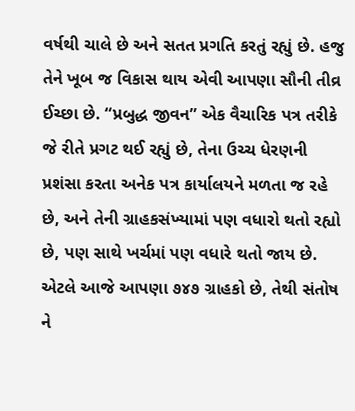વર્ષથી ચાલે છે અને સતત પ્રગતિ કરતું રહ્યું છે. હજુ તેને ખૂબ જ વિકાસ થાય એવી આપણા સૌની તીવ્ર ઈચ્છા છે. “પ્રબુદ્ધ જીવન” એક વૈચારિક પત્ર તરીકે જે રીતે પ્રગટ થઈ રહ્યું છે, તેના ઉચ્ચ ધેરણની પ્રશંસા કરતા અનેક પત્ર કાર્યાલયને મળતા જ રહે છે, અને તેની ગ્રાહકસંખ્યામાં પણ વધારો થતો રહ્યો છે, પણ સાથે ખર્ચમાં પણ વધારે થતો જાય છે. એટલે આજે આપણા ૭૪૭ ગ્રાહકો છે, તેથી સંતોષ ને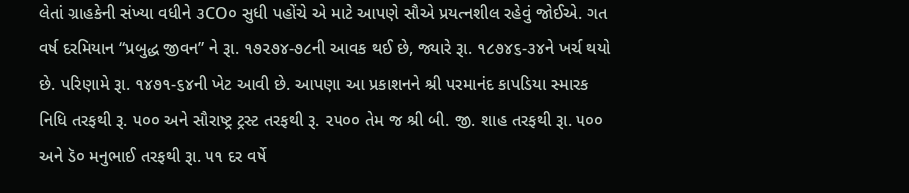લેતાં ગ્રાહકેની સંખ્યા વધીને ૩CO૦ સુધી પહોંચે એ માટે આપણે સૌએ પ્રયત્નશીલ રહેવું જોઈએ. ગત વર્ષ દરમિયાન “પ્રબુદ્ધ જીવન” ને રૂા. ૧૭૨૭૪-૭૮ની આવક થઈ છે, જ્યારે રૂા. ૧૮૭૪૬-૩૪ને ખર્ચ થયો છે. પરિણામે રૂા. ૧૪૭૧-૬૪ની ખેટ આવી છે. આપણા આ પ્રકાશનને શ્રી પરમાનંદ કાપડિયા સ્મારક નિધિ તરફથી રૂ. ૫૦૦ અને સૌરાષ્ટ્ર ટ્રસ્ટ તરફથી રૂ. ૨૫૦૦ તેમ જ શ્રી બી. જી. શાહ તરફથી રૂા. ૫૦૦ અને ડૅ૦ મનુભાઈ તરફથી રૂા. ૫૧ દર વર્ષે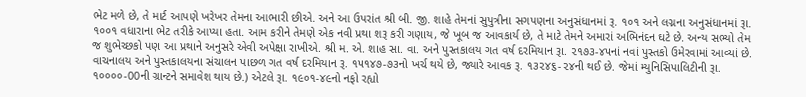ભેટ મળે છે, તે માર્ટ આપણે ખરેખર તેમના આભારી છીએ. અને આ ઉપરાંત શ્રી બી. જી. શાહે તેમનાં સુપુત્રીના સગપણના અનુસંધાનમાં રૂ. ૧૦૧ અને લગ્નના અનુસંધાનમાં રૂા. ૧૦૦૧ વધારાના ભેટ તરીકે આપ્યા હતા. આમ કરીને તેમણે એક નવી પ્રથા શરૂ કરી ગણાય, જે ખૂબ જ આવકાર્ય છે, તે માટે તેમને અમારાં અભિનંદન ઘટે છે. અન્ય સભ્યો તેમ જ શુભેચ્છકો પણ આ પ્રથાને અનુસરે એવી અપેક્ષા રાખીએ. શ્રી મ. એ. શાહ સા. વા. અને પુસ્તકાલય ગત વર્ષ દરમિયાન રૂા. ૨૧૭૩-૪૫નાં નવાં પુસ્તકો ઉમેરવામાં આવ્યાં છે. વાચનાલય અને પુસ્તકાલયના સંચાલન પાછળ ગત વર્ષ દરમિયાન રૂ. ૧૫૧૪૭-૭૩નો ખર્ચ થયે છે, જ્યારે આવક રૂ. ૧૩૨૪૬-૨૪ની થઈ છે. જેમાં મ્યુનિસિપાલિટીની રૂા. ૧૦૦૦૦-00ની ગ્રાન્ટને સમાવેશ થાય છે.) એટલે રૂા. ૧૯૦૧-૪૯નો નફો રહ્યો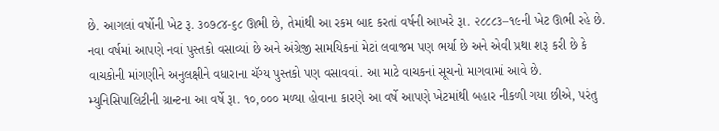છે. આગલાં વર્ષોની ખેટ રૂ. ૩૦૭૮૪-૬૮ ઊભી છે, તેમાંથી આ રકમ બાદ કરતાં વર્ષની આખરે રૂા. ૨૮૮૮૩–૧૯ની ખેટ ઊભી રહે છે. નવા વર્ષમાં આપણે નવાં પુસ્તકો વસાવ્યાં છે અને અંગ્રેજી સામયિકનાં મેટાં લવાજમ પણ ભર્યા છે અને એવી પ્રથા શરૂ કરી છે કે વાચકોની માંગણીને અનુલક્ષીને વધારાના ચૅગ્ય પુસ્તકો પણ વસાવવાં. આ માટે વાચકનાં સૂચનો માગવામાં આવે છે. મ્યુનિસિપાલિટીની ગ્રાન્ટના આ વર્ષે રૂા. ૧૦,૦૦૦ મળ્યા હોવાના કારણે આ વર્ષે આપણે ખેટમાંથી બહાર નીકળી ગયા છીએ, પરંતુ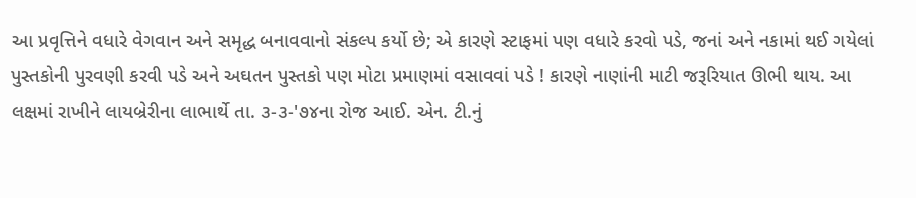આ પ્રવૃત્તિને વધારે વેગવાન અને સમૃદ્ધ બનાવવાનો સંકલ્પ કર્યો છે; એ કારણે સ્ટાફમાં પણ વધારે કરવો પડે, જનાં અને નકામાં થઈ ગયેલાં પુસ્તકોની પુરવણી કરવી પડે અને અઘતન પુસ્તકો પણ મોટા પ્રમાણમાં વસાવવાં પડે ! કારણે નાણાંની માટી જરૂરિયાત ઊભી થાય. આ લક્ષમાં રાખીને લાયબ્રેરીના લાભાર્થે તા. ૩-૩-'૭૪ના રોજ આઈ. એન. ટી.નું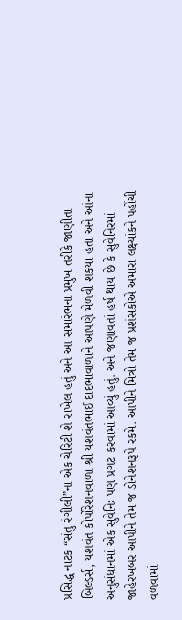પ્રસિદ્ધ નાટક “સંતુ રંગીલી”ના એક ચેરિટી શે રાખેલ હતું અને આ સમારંભના પ્રમુખ તરીકે જાણીતા બિલ્ડર્સ, યશવંત કોર્પોરેશનવાળા શ્રી યશવંતભાઈ દાદભાવાળાને આપણે મેળવી શકયા હતા અને આંના અનુસંધાનમાં એક સુવેનિઃ પણ પ્રગટ કરવામાં આવ્યું હતું. અને જણાવતાં હર્ષ થાય છે કે સુવેનિરમાં જાહેરખબર આપીને તેમ જ ડોનેશનરૂપે રકમે. આપીને મિત્રો તેમ જ પ્રશંસકોએ અમારા લક્ષ્યાંકને પહોંચી વળવામાં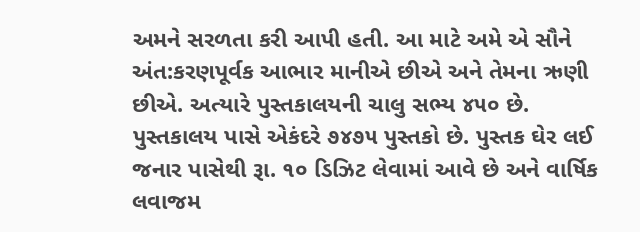અમને સરળતા કરી આપી હતી. આ માટે અમે એ સૌને અંત:કરણપૂર્વક આભાર માનીએ છીએ અને તેમના ઋણી છીએ. અત્યારે પુસ્તકાલયની ચાલુ સભ્ય ૪૫૦ છે. પુસ્તકાલય પાસે એકંદરે ૭૪૭૫ પુસ્તકો છે. પુસ્તક ઘેર લઈ જનાર પાસેથી રૂા. ૧૦ ડિઝિટ લેવામાં આવે છે અને વાર્ષિક લવાજમ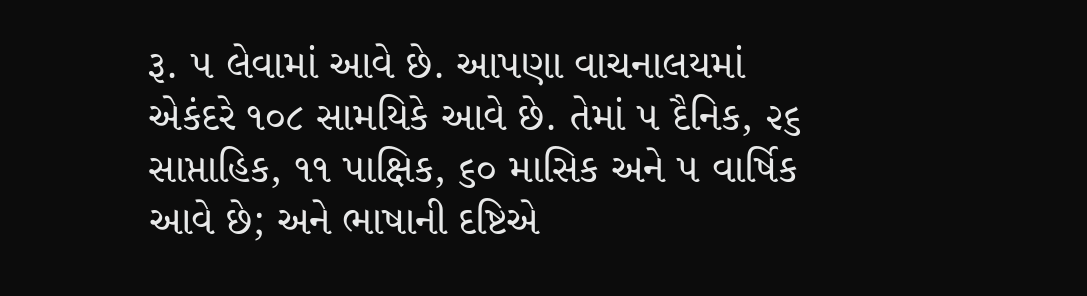રૂ. ૫ લેવામાં આવે છે. આપણા વાચનાલયમાં એકંદરે ૧૦૮ સામયિકે આવે છે. તેમાં ૫ દૈનિક, ૨૬ સાપ્તાહિક, ૧૧ પાક્ષિક, ૬૦ માસિક અને ૫ વાર્ષિક આવે છે; અને ભાષાની દષ્ટિએ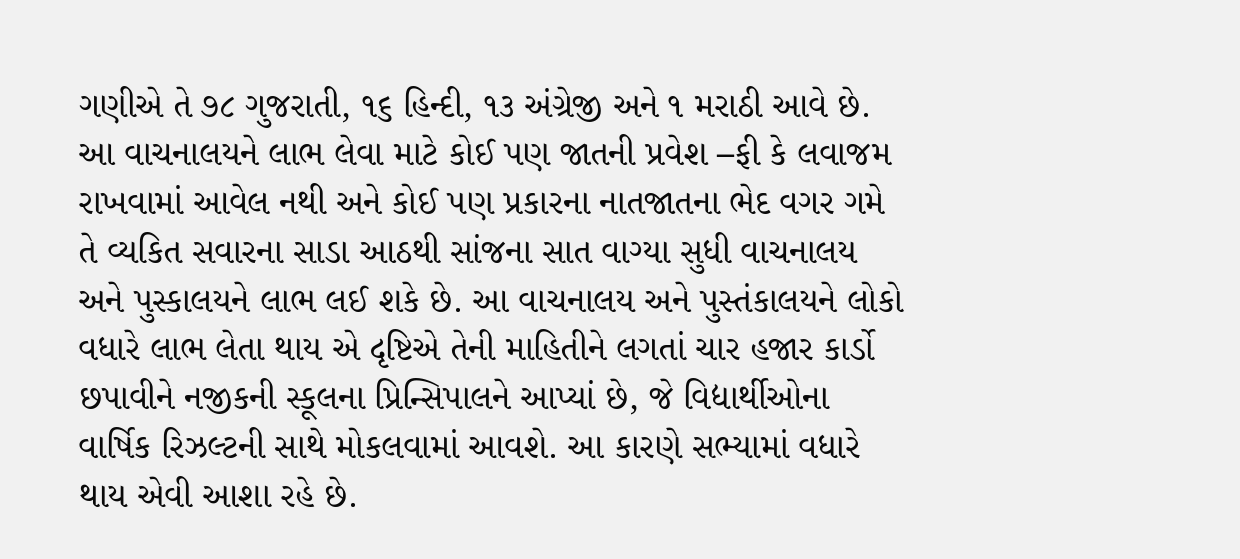ગણીએ તે ૭૮ ગુજરાતી, ૧૬ હિન્દી, ૧૩ અંગ્રેજી અને ૧ મરાઠી આવે છે. આ વાચનાલયને લાભ લેવા માટે કોઈ પણ જાતની પ્રવેશ –ફી કે લવાજમ રાખવામાં આવેલ નથી અને કોઈ પણ પ્રકારના નાતજાતના ભેદ વગર ગમે તે વ્યકિત સવારના સાડા આઠથી સાંજના સાત વાગ્યા સુધી વાચનાલય અને પુસ્કાલયને લાભ લઈ શકે છે. આ વાચનાલય અને પુસ્તંકાલયને લોકો વધારે લાભ લેતા થાય એ દૃષ્ટિએ તેની માહિતીને લગતાં ચાર હજાર કાર્ડો છપાવીને નજીકની સ્કૂલના પ્રિન્સિપાલને આપ્યાં છે, જે વિદ્યાર્થીઓના વાર્ષિક રિઝલ્ટની સાથે મોકલવામાં આવશે. આ કારણે સભ્યામાં વધારે થાય એવી આશા રહે છે.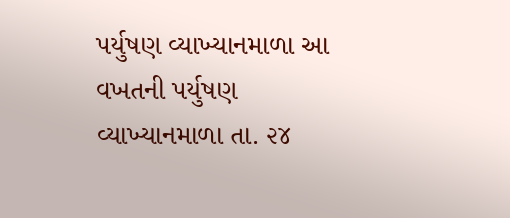પર્યુષણ વ્યાખ્યાનમાળા આ વખતની પર્યુષણ વ્યાખ્યાનમાળા તા. ૨૪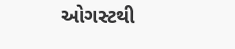ઓગસ્ટથી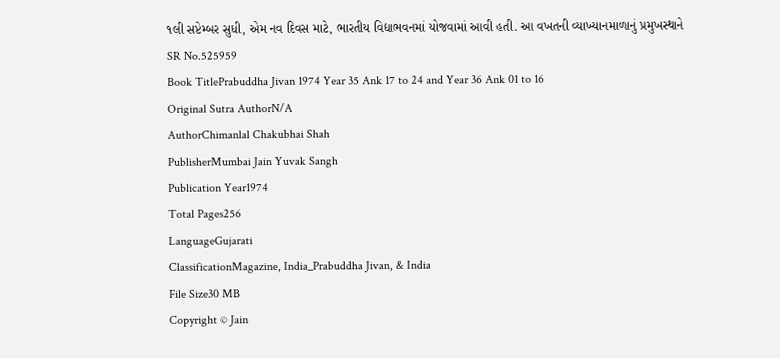૧લી સપ્ટેમ્બર સુધી, એમ નવ દિવસ માટે, ભારતીય વિદ્યાભવનમાં યોજવામાં આવી હતી. આ વખતની વ્યાખ્યાનમાળાનું પ્રમુખસ્થાને
SR No.525959
Book TitlePrabuddha Jivan 1974 Year 35 Ank 17 to 24 and Year 36 Ank 01 to 16
Original Sutra AuthorN/A
AuthorChimanlal Chakubhai Shah
PublisherMumbai Jain Yuvak Sangh
Publication Year1974
Total Pages256
LanguageGujarati
ClassificationMagazine, India_Prabuddha Jivan, & India
File Size30 MB
Copyright © Jain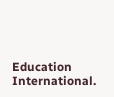Education International.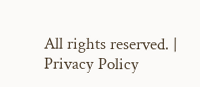All rights reserved. | Privacy Policy